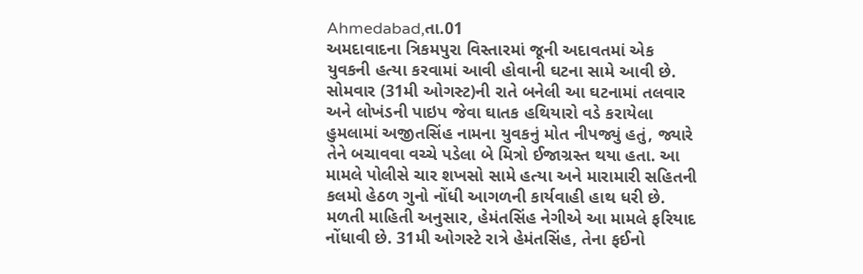Ahmedabad,તા.01
અમદાવાદના ત્રિકમપુરા વિસ્તારમાં જૂની અદાવતમાં એક યુવકની હત્યા કરવામાં આવી હોવાની ઘટના સામે આવી છે. સોમવાર (31મી ઓગસ્ટ)ની રાતે બનેલી આ ઘટનામાં તલવાર અને લોખંડની પાઇપ જેવા ઘાતક હથિયારો વડે કરાયેલા હુમલામાં અજીતસિંહ નામના યુવકનું મોત નીપજ્યું હતું, જ્યારે તેને બચાવવા વચ્ચે પડેલા બે મિત્રો ઈજાગ્રસ્ત થયા હતા. આ મામલે પોલીસે ચાર શખસો સામે હત્યા અને મારામારી સહિતની કલમો હેઠળ ગુનો નોંધી આગળની કાર્યવાહી હાથ ધરી છે.
મળતી માહિતી અનુસાર, હેમંતસિંહ નેગીએ આ મામલે ફરિયાદ નોંધાવી છે. 31મી ઓગસ્ટે રાત્રે હેમંતસિંહ, તેના ફઈનો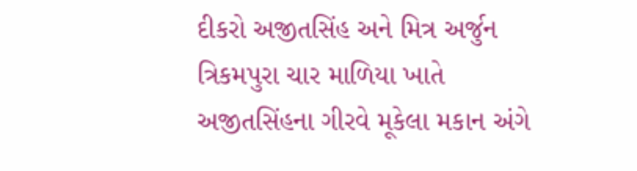દીકરો અજીતસિંહ અને મિત્ર અર્જુન ત્રિકમપુરા ચાર માળિયા ખાતે અજીતસિંહના ગીરવે મૂકેલા મકાન અંગે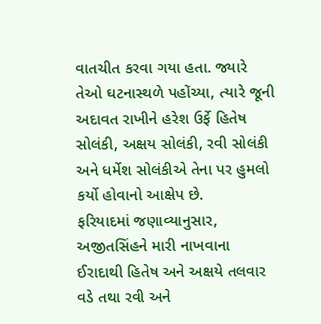વાતચીત કરવા ગયા હતા. જ્યારે તેઓ ઘટનાસ્થળે પહોંચ્યા, ત્યારે જૂની અદાવત રાખીને હરેશ ઉર્ફે હિતેષ સોલંકી, અક્ષય સોલંકી, રવી સોલંકી અને ધર્મેશ સોલંકીએ તેના પર હુમલો કર્યો હોવાનો આક્ષેપ છે.
ફરિયાદમાં જણાવ્યાનુસાર, અજીતસિંહને મારી નાખવાના ઈરાદાથી હિતેષ અને અક્ષયે તલવાર વડે તથા રવી અને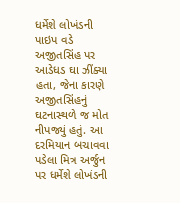ધર્મેશે લોખંડની પાઇપ વડે અજીતસિંહ પર આડેધડ ઘા ઝીંક્યા હતા, જેના કારણે અજીતસિંહનું ઘટનાસ્થળે જ મોત નીપજ્યું હતું. આ દરમિયાન બચાવવા પડેલા મિત્ર અર્જુન પર ધર્મેશે લોખંડની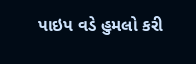પાઇપ વડે હુમલો કરી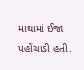માથામાં ઈજા પહોંચાડી હતી.